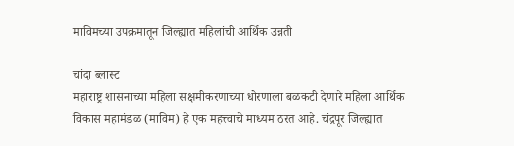माविमच्या उपक्रमातून जिल्ह्यात महिलांची आर्थिक उन्नती

चांदा ब्लास्ट
महाराष्ट्र शासनाच्या महिला सक्षमीकरणाच्या धोरणाला बळकटी देणारे महिला आर्थिक विकास महामंडळ (माविम) हे एक महत्त्वाचे माध्यम ठरत आहे. चंद्रपूर जिल्ह्यात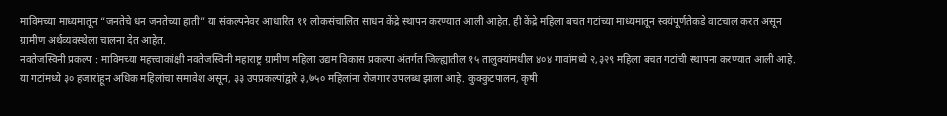माविमच्या माध्यमातून “जनतेचे धन जनतेच्या हाती” या संकल्पनेवर आधारित ११ लोकसंचालित साधन केंद्रे स्थापन करण्यात आली आहेत. ही केंद्रे महिला बचत गटांच्या माध्यमातून स्वयंपूर्णतेकडे वाटचाल करत असून ग्रामीण अर्थव्यवस्थेला चालना देत आहेत.
नवतेजस्विनी प्रकल्प : माविमच्या महत्त्वाकांक्षी नवतेजस्विनी महाराष्ट्र ग्रामीण महिला उद्यम विकास प्रकल्पा अंतर्गत जिल्ह्यातील १५ तालुक्यांमधील ४०४ गावांमध्ये २,३२९ महिला बचत गटांची स्थापना करण्यात आली आहे. या गटांमध्ये ३० हजारांहून अधिक महिलांचा समावेश असून, ३३ उपप्रकल्पांद्वारे ३,७५० महिलांना रोजगार उपलब्ध झाला आहे. कुक्कुटपालन, कृषी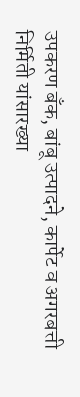उपकरण बँक, बांबू उत्पादने, कार्पेट व अगरबत्ती निर्मिती यांसारख्या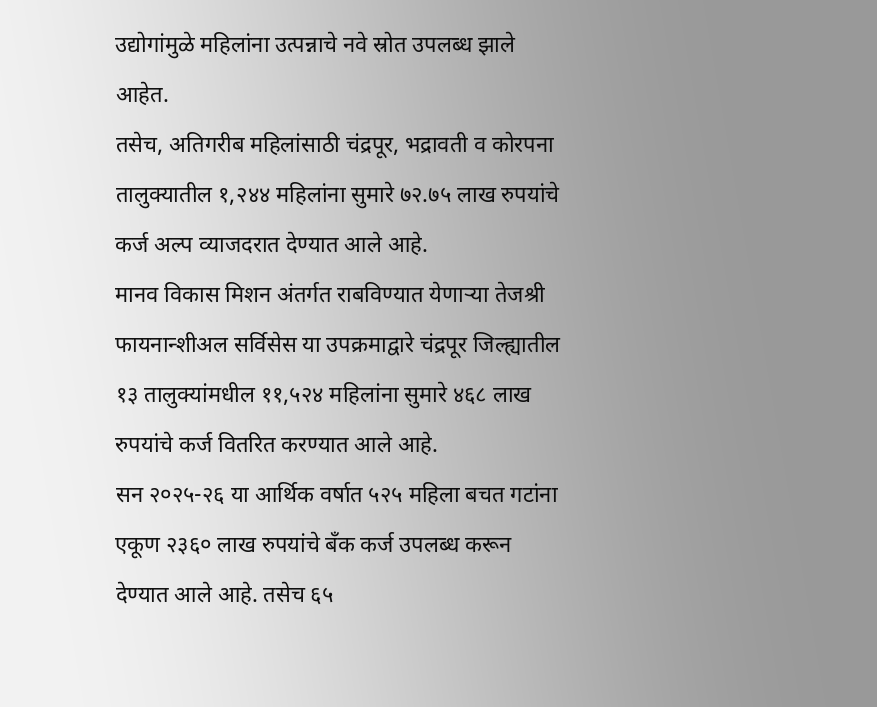उद्योगांमुळे महिलांना उत्पन्नाचे नवे स्रोत उपलब्ध झाले आहेत.
तसेच, अतिगरीब महिलांसाठी चंद्रपूर, भद्रावती व कोरपना तालुक्यातील १,२४४ महिलांना सुमारे ७२.७५ लाख रुपयांचे कर्ज अल्प व्याजदरात देण्यात आले आहे.
मानव विकास मिशन अंतर्गत राबविण्यात येणाऱ्या तेजश्री फायनान्शीअल सर्विसेस या उपक्रमाद्वारे चंद्रपूर जिल्ह्यातील १३ तालुक्यांमधील ११,५२४ महिलांना सुमारे ४६८ लाख रुपयांचे कर्ज वितरित करण्यात आले आहे.
सन २०२५-२६ या आर्थिक वर्षात ५२५ महिला बचत गटांना एकूण २३६० लाख रुपयांचे बँक कर्ज उपलब्ध करून देण्यात आले आहे. तसेच ६५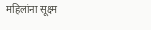महिलांना सूक्ष्म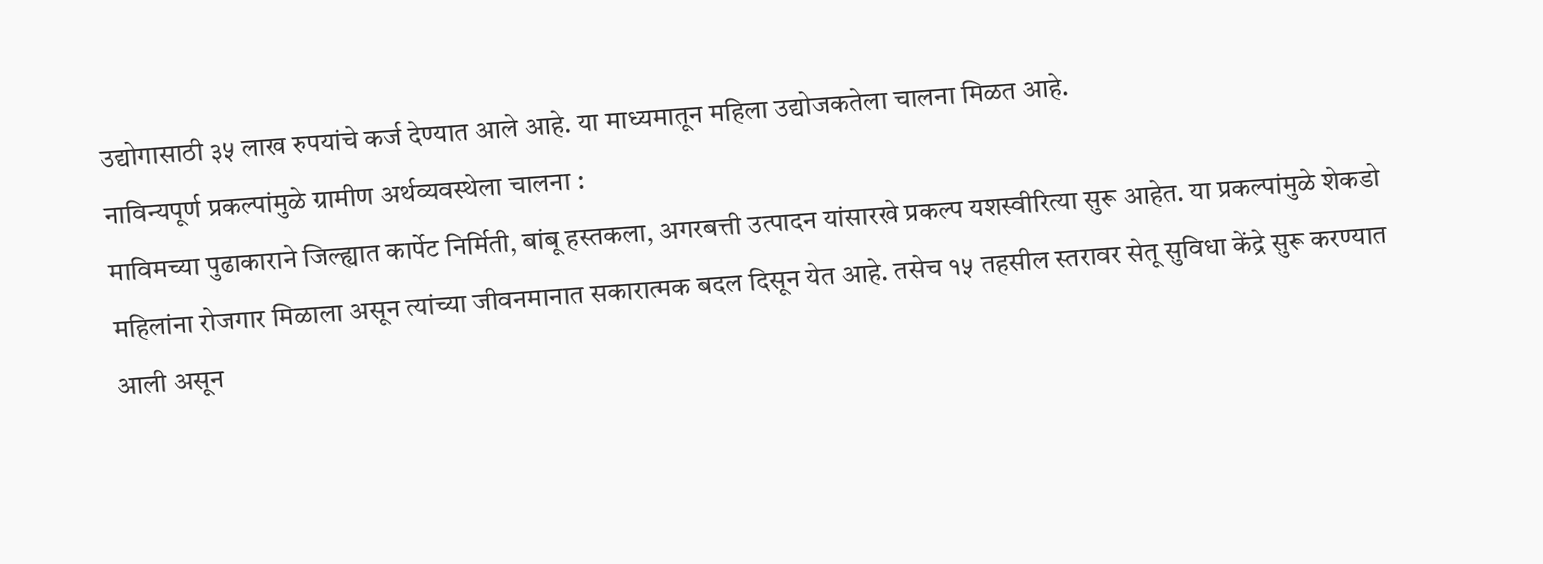उद्योगासाठी ३५ लाख रुपयांचे कर्ज देण्यात आले आहे. या माध्यमातून महिला उद्योजकतेला चालना मिळत आहे.
नाविन्यपूर्ण प्रकल्पांमुळे ग्रामीण अर्थव्यवस्थेला चालना :
माविमच्या पुढाकाराने जिल्ह्यात कार्पेट निर्मिती, बांबू हस्तकला, अगरबत्ती उत्पादन यांसारखे प्रकल्प यशस्वीरित्या सुरू आहेत. या प्रकल्पांमुळे शेकडो महिलांना रोजगार मिळाला असून त्यांच्या जीवनमानात सकारात्मक बदल दिसून येत आहे. तसेच १५ तहसील स्तरावर सेतू सुविधा केंद्रे सुरू करण्यात आली असून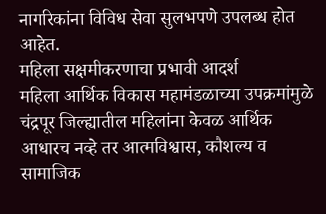नागरिकांना विविध सेवा सुलभपणे उपलब्ध होत आहेत.
महिला सक्षमीकरणाचा प्रभावी आदर्श
महिला आर्थिक विकास महामंडळाच्या उपक्रमांमुळे चंद्रपूर जिल्ह्यातील महिलांना केवळ आर्थिक आधारच नव्हे तर आत्मविश्वास, कौशल्य व सामाजिक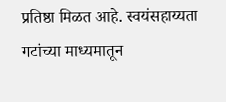प्रतिष्ठा मिळत आहे. स्वयंसहाय्यता गटांच्या माध्यमातून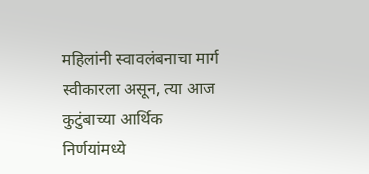महिलांनी स्वावलंबनाचा मार्ग स्वीकारला असून, त्या आज कुटुंबाच्या आर्थिक निर्णयांमध्ये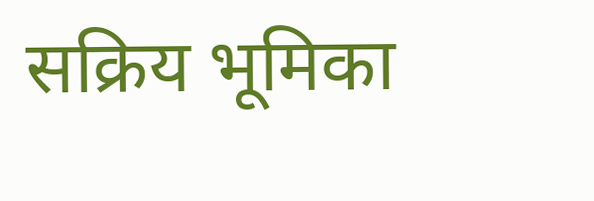सक्रिय भूमिका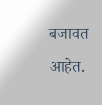बजावत आहेत.